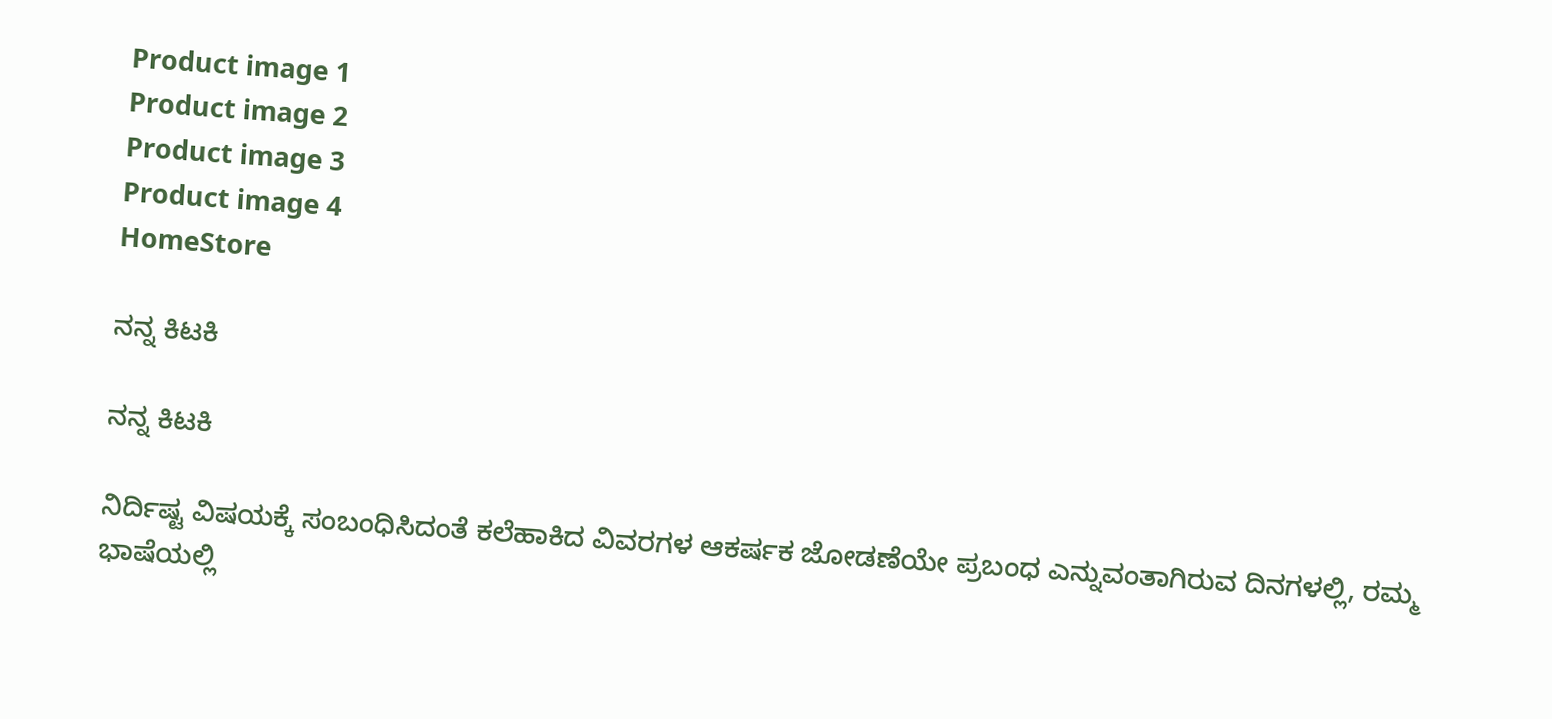Product image 1
Product image 2
Product image 3
Product image 4
HomeStore

ನನ್ನ ಕಿಟಕಿ

ನನ್ನ ಕಿಟಕಿ

ನಿರ್ದಿಷ್ಟ ವಿಷಯಕ್ಕೆ ಸಂಬಂಧಿಸಿದಂತೆ ಕಲೆಹಾಕಿದ ವಿವರಗಳ ಆಕರ್ಷಕ ಜೋಡಣೆಯೇ ಪ್ರಬಂಧ ಎನ್ನುವಂತಾಗಿರುವ ದಿನಗಳಲ್ಲಿ, ರಮ್ಮ ಭಾಷೆಯಲ್ಲಿ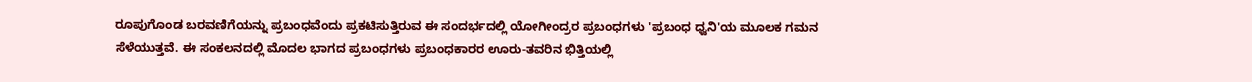ರೂಪುಗೊಂಡ ಬರವಣಿಗೆಯನ್ನು ಪ್ರಬಂಧವೆಂದು ಪ್ರಕಟಿಸುತ್ತಿರುವ ಈ ಸಂದರ್ಭದಲ್ಲಿ ಯೋಗೀಂದ್ರರ ಪ್ರಬಂಧಗಳು 'ಪ್ರಬಂಧ ಧ್ವನಿ'ಯ ಮೂಲಕ ಗಮನ ಸೆಳೆಯುತ್ತವೆ. ಈ ಸಂಕಲನದಲ್ಲಿ ಮೊದಲ ಭಾಗದ ಪ್ರಬಂಧಗಳು ಪ್ರಬಂಧಕಾರರ ಊರು-ತವರಿನ ಭಿತ್ತಿಯಲ್ಲಿ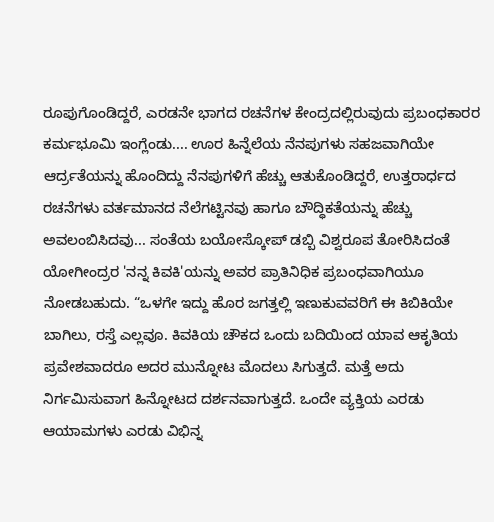ರೂಪುಗೊಂಡಿದ್ದರೆ, ಎರಡನೇ ಭಾಗದ ರಚನೆಗಳ ಕೇಂದ್ರದಲ್ಲಿರುವುದು ಪ್ರಬಂಧಕಾರರ ಕರ್ಮಭೂಮಿ ಇಂಗ್ಲೆಂಡು.... ಊರ ಹಿನ್ನೆಲೆಯ ನೆನಪುಗಳು ಸಹಜವಾಗಿಯೇ ಆರ್ದ್ರತೆಯನ್ನು ಹೊಂದಿದ್ದು ನೆನಪುಗಳಿಗೆ ಹೆಚ್ಚು ಆತುಕೊಂಡಿದ್ದರೆ, ಉತ್ತರಾರ್ಧದ ರಚನೆಗಳು ವರ್ತಮಾನದ ನೆಲೆಗಟ್ಟಿನವು ಹಾಗೂ ಬೌದ್ಧಿಕತೆಯನ್ನು ಹೆಚ್ಚು ಅವಲಂಬಿಸಿದವು... ಸಂತೆಯ ಬಯೋಸ್ಕೋಪ್ ಡಬ್ಬಿ ವಿಶ್ವರೂಪ ತೋರಿಸಿದಂತೆ ಯೋಗೀಂದ್ರರ 'ನನ್ನ ಕಿವಕಿ'ಯನ್ನು ಅವರ ಪ್ರಾತಿನಿಧಿಕ ಪ್ರಬಂಧವಾಗಿಯೂ ನೋಡಬಹುದು. “ಒಳಗೇ ಇದ್ದು ಹೊರ ಜಗತ್ತಲ್ಲಿ ಇಣುಕುವವರಿಗೆ ಈ ಕಿಬಿಕಿಯೇ ಬಾಗಿಲು, ರಸ್ತೆ ಎಲ್ಲವೂ. ಕಿವಕಿಯ ಚೌಕದ ಒಂದು ಬದಿಯಿಂದ ಯಾವ ಆಕೃತಿಯ ಪ್ರವೇಶವಾದರೂ ಅದರ ಮುನ್ನೋಟ ಮೊದಲು ಸಿಗುತ್ತದೆ. ಮತ್ತೆ ಅದು ನಿರ್ಗಮಿಸುವಾಗ ಹಿನ್ನೋಟದ ದರ್ಶನವಾಗುತ್ತದೆ. ಒಂದೇ ವ್ಯಕ್ತಿಯ ಎರಡು ಆಯಾಮಗಳು ಎರಡು ವಿಭಿನ್ನ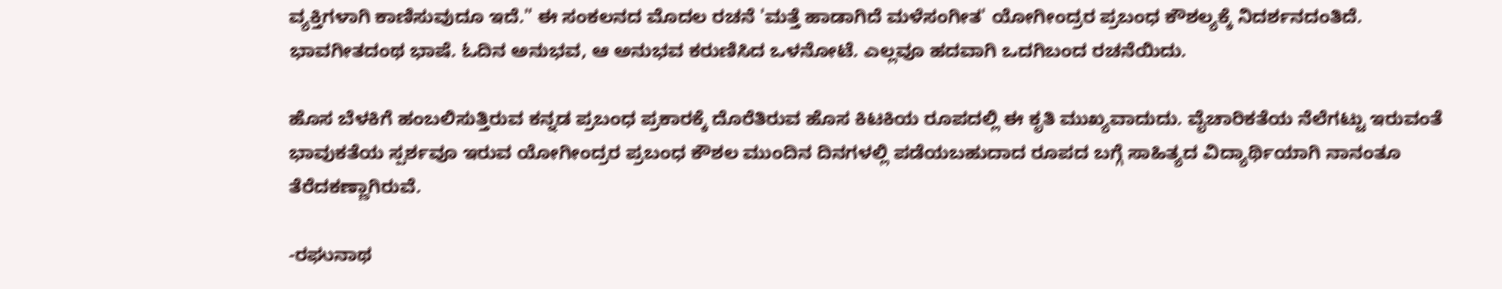ವ್ಯಕ್ತಿಗಳಾಗಿ ಕಾಣಿಸುವುದೂ ಇದೆ." ಈ ಸಂಕಲನದ ಮೊದಲ ರಚನೆ 'ಮತ್ತೆ ಹಾಡಾಗಿದೆ ಮಳೆಸಂಗೀತ' ಯೋಗೀಂದ್ರರ ಪ್ರಬಂಧ ಕೌಶಲ್ಯಕ್ಕೆ ನಿದರ್ಶನದಂತಿದೆ. ಭಾವಗೀತದಂಥ ಭಾಷೆ. ಓದಿನ ಅನುಭವ, ಆ ಅನುಭವ ಕರುಣಿಸಿದ ಒಳನೋಟೆ. ಎಲ್ಲವೂ ಹದವಾಗಿ ಒದಗಿಬಂದ ರಚನೆಯಿದು.

ಹೊಸ ಬೆಳಕಿಗೆ ಹಂಬಲಿಸುತ್ತಿರುವ ಕನ್ನಡ ಪ್ರಬಂಧ ಪ್ರಕಾರಕ್ಕೆ ದೊರೆತಿರುವ ಹೊಸ ಕಿಟಕಿಯ ರೂಪದಲ್ಲಿ ಈ ಕೃತಿ ಮುಖ್ಯವಾದುದು. ವೈಚಾರಿಕತೆಯ ನೆಲೆಗಟ್ಟು ಇರುವಂತೆ ಭಾವುಕತೆಯ ಸ್ಪರ್ಶವೂ ಇರುವ ಯೋಗೀಂದ್ರರ ಪ್ರಬಂಧ ಕೌಶಲ ಮುಂದಿನ ದಿನಗಳಲ್ಲಿ ಪಡೆಯಬಹುದಾದ ರೂಪದ ಬಗ್ಗೆ ಸಾಹಿತ್ಯದ ವಿದ್ಯಾರ್ಥಿಯಾಗಿ ನಾನಂತೂ ತೆರೆದಕಣ್ಣಾಗಿರುವೆ.

-ರಘುನಾಥ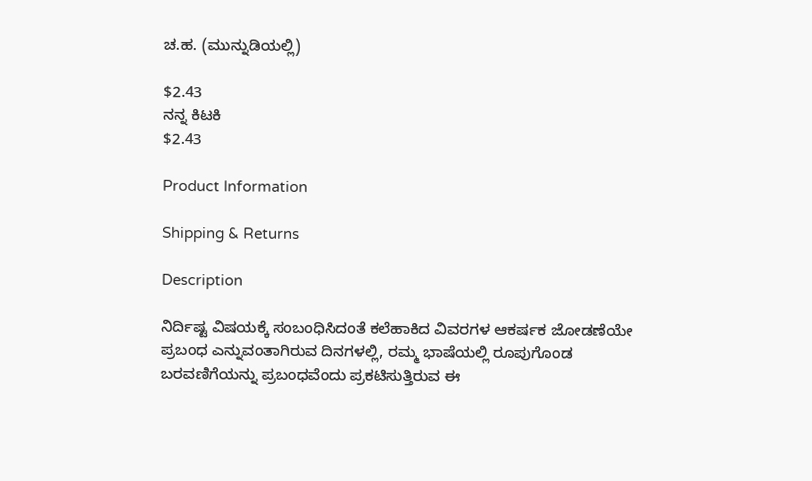ಚ.ಹ. (ಮುನ್ನುಡಿಯಲ್ಲಿ)

$2.43
ನನ್ನ ಕಿಟಕಿ
$2.43

Product Information

Shipping & Returns

Description

ನಿರ್ದಿಷ್ಟ ವಿಷಯಕ್ಕೆ ಸಂಬಂಧಿಸಿದಂತೆ ಕಲೆಹಾಕಿದ ವಿವರಗಳ ಆಕರ್ಷಕ ಜೋಡಣೆಯೇ ಪ್ರಬಂಧ ಎನ್ನುವಂತಾಗಿರುವ ದಿನಗಳಲ್ಲಿ, ರಮ್ಮ ಭಾಷೆಯಲ್ಲಿ ರೂಪುಗೊಂಡ ಬರವಣಿಗೆಯನ್ನು ಪ್ರಬಂಧವೆಂದು ಪ್ರಕಟಿಸುತ್ತಿರುವ ಈ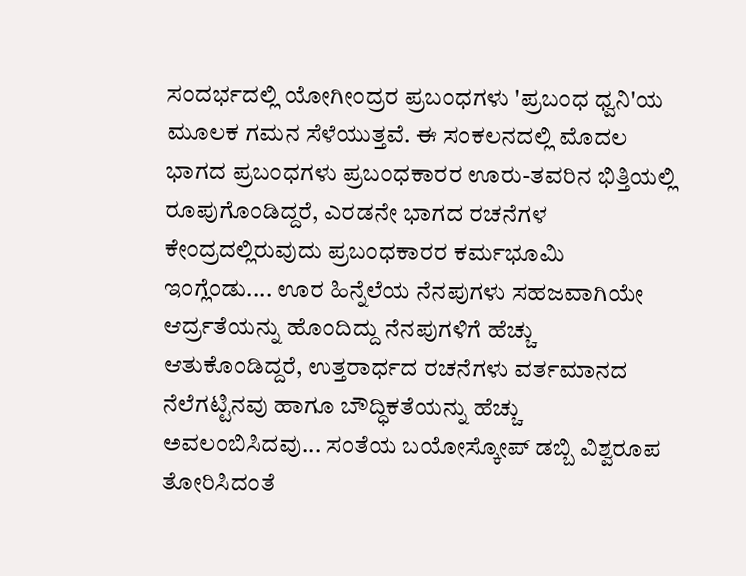ಸಂದರ್ಭದಲ್ಲಿ ಯೋಗೀಂದ್ರರ ಪ್ರಬಂಧಗಳು 'ಪ್ರಬಂಧ ಧ್ವನಿ'ಯ ಮೂಲಕ ಗಮನ ಸೆಳೆಯುತ್ತವೆ. ಈ ಸಂಕಲನದಲ್ಲಿ ಮೊದಲ ಭಾಗದ ಪ್ರಬಂಧಗಳು ಪ್ರಬಂಧಕಾರರ ಊರು-ತವರಿನ ಭಿತ್ತಿಯಲ್ಲಿ ರೂಪುಗೊಂಡಿದ್ದರೆ, ಎರಡನೇ ಭಾಗದ ರಚನೆಗಳ ಕೇಂದ್ರದಲ್ಲಿರುವುದು ಪ್ರಬಂಧಕಾರರ ಕರ್ಮಭೂಮಿ ಇಂಗ್ಲೆಂಡು.... ಊರ ಹಿನ್ನೆಲೆಯ ನೆನಪುಗಳು ಸಹಜವಾಗಿಯೇ ಆರ್ದ್ರತೆಯನ್ನು ಹೊಂದಿದ್ದು ನೆನಪುಗಳಿಗೆ ಹೆಚ್ಚು ಆತುಕೊಂಡಿದ್ದರೆ, ಉತ್ತರಾರ್ಧದ ರಚನೆಗಳು ವರ್ತಮಾನದ ನೆಲೆಗಟ್ಟಿನವು ಹಾಗೂ ಬೌದ್ಧಿಕತೆಯನ್ನು ಹೆಚ್ಚು ಅವಲಂಬಿಸಿದವು... ಸಂತೆಯ ಬಯೋಸ್ಕೋಪ್ ಡಬ್ಬಿ ವಿಶ್ವರೂಪ ತೋರಿಸಿದಂತೆ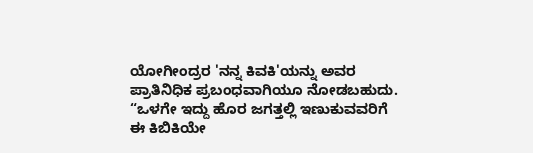ಯೋಗೀಂದ್ರರ 'ನನ್ನ ಕಿವಕಿ'ಯನ್ನು ಅವರ ಪ್ರಾತಿನಿಧಿಕ ಪ್ರಬಂಧವಾಗಿಯೂ ನೋಡಬಹುದು. “ಒಳಗೇ ಇದ್ದು ಹೊರ ಜಗತ್ತಲ್ಲಿ ಇಣುಕುವವರಿಗೆ ಈ ಕಿಬಿಕಿಯೇ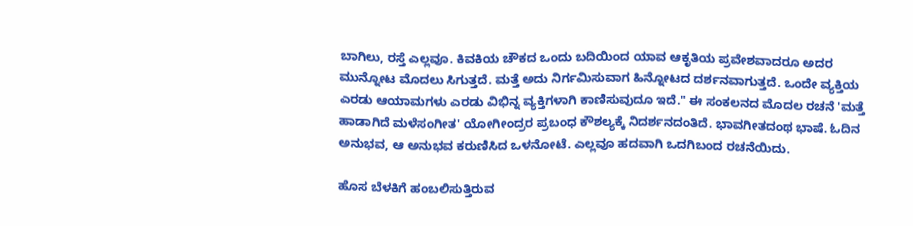ಬಾಗಿಲು, ರಸ್ತೆ ಎಲ್ಲವೂ. ಕಿವಕಿಯ ಚೌಕದ ಒಂದು ಬದಿಯಿಂದ ಯಾವ ಆಕೃತಿಯ ಪ್ರವೇಶವಾದರೂ ಅದರ ಮುನ್ನೋಟ ಮೊದಲು ಸಿಗುತ್ತದೆ. ಮತ್ತೆ ಅದು ನಿರ್ಗಮಿಸುವಾಗ ಹಿನ್ನೋಟದ ದರ್ಶನವಾಗುತ್ತದೆ. ಒಂದೇ ವ್ಯಕ್ತಿಯ ಎರಡು ಆಯಾಮಗಳು ಎರಡು ವಿಭಿನ್ನ ವ್ಯಕ್ತಿಗಳಾಗಿ ಕಾಣಿಸುವುದೂ ಇದೆ." ಈ ಸಂಕಲನದ ಮೊದಲ ರಚನೆ 'ಮತ್ತೆ ಹಾಡಾಗಿದೆ ಮಳೆಸಂಗೀತ' ಯೋಗೀಂದ್ರರ ಪ್ರಬಂಧ ಕೌಶಲ್ಯಕ್ಕೆ ನಿದರ್ಶನದಂತಿದೆ. ಭಾವಗೀತದಂಥ ಭಾಷೆ. ಓದಿನ ಅನುಭವ, ಆ ಅನುಭವ ಕರುಣಿಸಿದ ಒಳನೋಟೆ. ಎಲ್ಲವೂ ಹದವಾಗಿ ಒದಗಿಬಂದ ರಚನೆಯಿದು.

ಹೊಸ ಬೆಳಕಿಗೆ ಹಂಬಲಿಸುತ್ತಿರುವ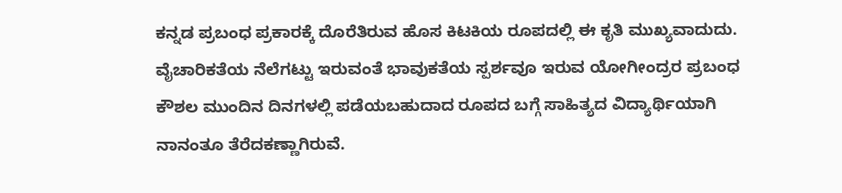ಕನ್ನಡ ಪ್ರಬಂಧ ಪ್ರಕಾರಕ್ಕೆ ದೊರೆತಿರುವ ಹೊಸ ಕಿಟಕಿಯ ರೂಪದಲ್ಲಿ ಈ ಕೃತಿ ಮುಖ್ಯವಾದುದು. ವೈಚಾರಿಕತೆಯ ನೆಲೆಗಟ್ಟು ಇರುವಂತೆ ಭಾವುಕತೆಯ ಸ್ಪರ್ಶವೂ ಇರುವ ಯೋಗೀಂದ್ರರ ಪ್ರಬಂಧ ಕೌಶಲ ಮುಂದಿನ ದಿನಗಳಲ್ಲಿ ಪಡೆಯಬಹುದಾದ ರೂಪದ ಬಗ್ಗೆ ಸಾಹಿತ್ಯದ ವಿದ್ಯಾರ್ಥಿಯಾಗಿ ನಾನಂತೂ ತೆರೆದಕಣ್ಣಾಗಿರುವೆ.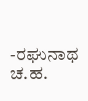-ರಘುನಾಥ ಚ.ಹ.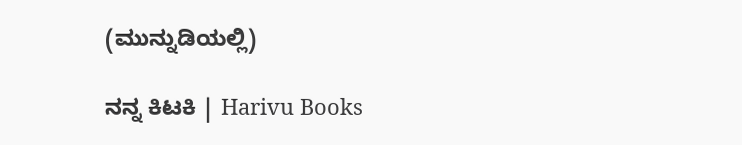(ಮುನ್ನುಡಿಯಲ್ಲಿ)

ನನ್ನ ಕಿಟಕಿ | Harivu Books